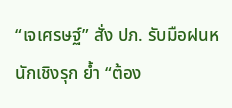“เจเศรษฐ์” สั่ง ปภ. รับมือฝนหนักเชิงรุก ย้ำ “ต้อง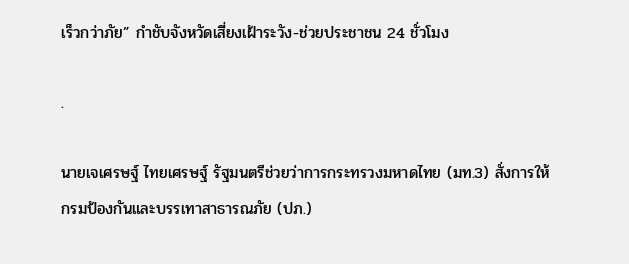เร็วกว่าภัย” กำชับจังหวัดเสี่ยงเฝ้าระวัง-ช่วยประชาชน 24 ชั่วโมง

.

นายเจเศรษฐ์ ไทยเศรษฐ์ รัฐมนตรีช่วยว่าการกระทรวงมหาดไทย (มท.3) สั่งการให้กรมป้องกันและบรรเทาสาธารณภัย (ปภ.)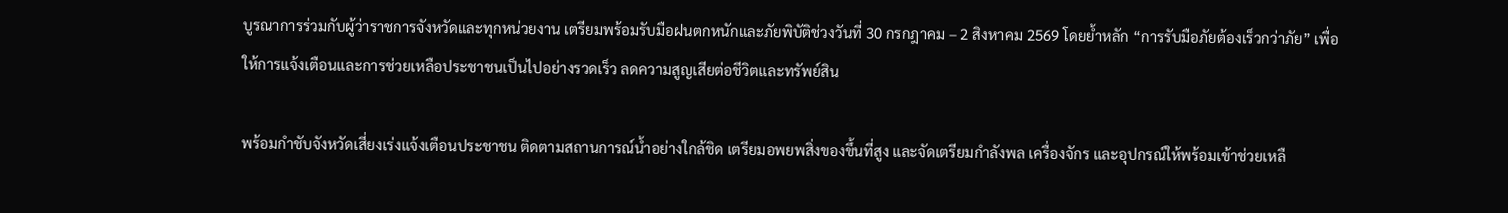บูรณาการร่วมกับผู้ว่าราชการจังหวัดและทุกหน่วยงาน เตรียมพร้อมรับมือฝนตกหนักและภัยพิบัติช่วงวันที่ 30 กรกฎาคม – 2 สิงหาคม 2569 โดยย้ำหลัก “การรับมือภัยต้องเร็วกว่าภัย” เพื่อให้การแจ้งเตือนและการช่วยเหลือประชาชนเป็นไปอย่างรวดเร็ว ลดความสูญเสียต่อชีวิตและทรัพย์สิน

พร้อมกำชับจังหวัดเสี่ยงเร่งแจ้งเตือนประชาชน ติดตามสถานการณ์น้ำอย่างใกล้ชิด เตรียมอพยพสิ่งของขึ้นที่สูง และจัดเตรียมกำลังพล เครื่องจักร และอุปกรณ์ให้พร้อมเข้าช่วยเหลื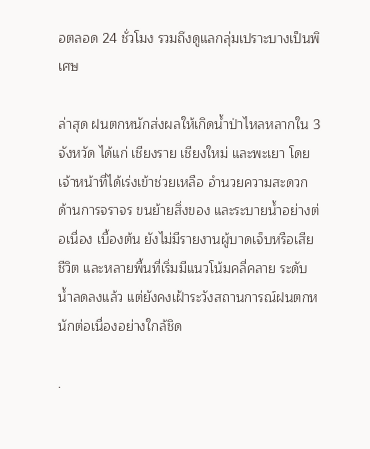อตลอด 24 ชั่วโมง รวมถึงดูแลกลุ่มเปราะบางเป็นพิเศษ

ล่าสุด ฝนตกหนักส่งผลให้เกิดน้ำป่าไหลหลากใน 3 จังหวัด ได้แก่ เชียงราย เชียงใหม่ และพะเยา โดยเจ้าหน้าที่ได้เร่งเข้าช่วยเหลือ อำนวยความสะดวกด้านการจราจร ขนย้ายสิ่งของ และระบายน้ำอย่างต่อเนื่อง เบื้องต้น ยังไม่มีรายงานผู้บาดเจ็บหรือเสียชีวิต และหลายพื้นที่เริ่มมีแนวโน้มคลี่คลาย ระดับน้ำลดลงแล้ว แต่ยังคงเฝ้าระวังสถานการณ์ฝนตกหนักต่อเนื่องอย่างใกล้ชิด

.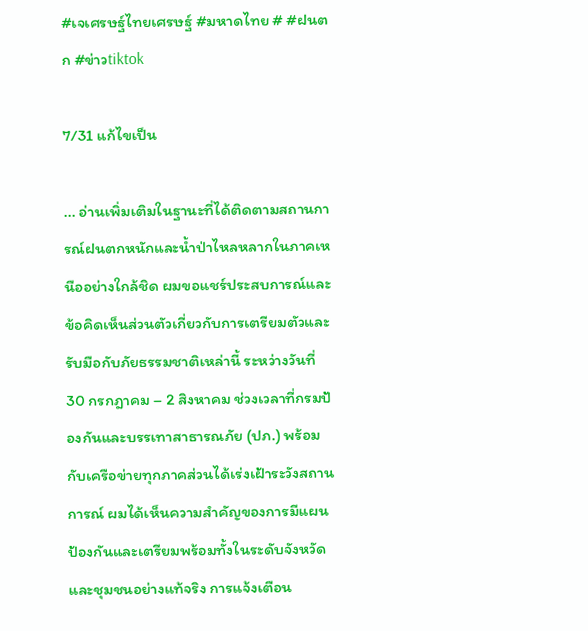#เจเศรษฐ์ไทยเศรษฐ์ #มหาดไทย # #ฝนตก #ข่าวtiktok

7/31 แก้ไขเป็น

... อ่านเพิ่มเติมในฐานะที่ได้ติดตามสถานการณ์ฝนตกหนักและน้ำป่าไหลหลากในภาคเหนืออย่างใกล้ชิด ผมขอแชร์ประสบการณ์และข้อคิดเห็นส่วนตัวเกี่ยวกับการเตรียมตัวและรับมือกับภัยธรรมชาติเหล่านี้ ระหว่างวันที่ 30 กรกฎาคม – 2 สิงหาคม ช่วงเวลาที่กรมป้องกันและบรรเทาสาธารณภัย (ปภ.) พร้อมกับเครือข่ายทุกภาคส่วนได้เร่งเฝ้าระวังสถานการณ์ ผมได้เห็นความสำคัญของการมีแผนป้องกันและเตรียมพร้อมทั้งในระดับจังหวัดและชุมชนอย่างแท้จริง การแจ้งเตือน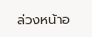ล่วงหน้าอ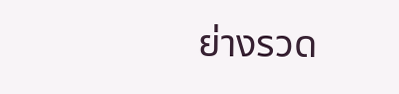ย่างรวด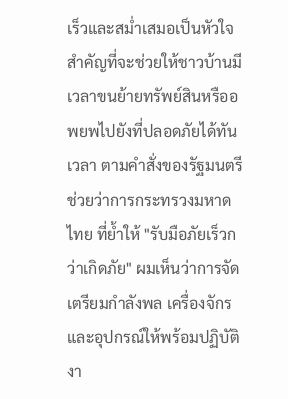เร็วและสม่ำเสมอเป็นหัวใจสำคัญที่จะช่วยให้ชาวบ้านมีเวลาขนย้ายทรัพย์สินหรืออพยพไปยังที่ปลอดภัยได้ทันเวลา ตามคำสั่งของรัฐมนตรีช่วยว่าการกระทรวงมหาดไทย ที่ย้ำให้ "รับมือภัยเร็วกว่าเกิดภัย" ผมเห็นว่าการจัดเตรียมกำลังพล เครื่องจักร และอุปกรณ์ให้พร้อมปฏิบัติงา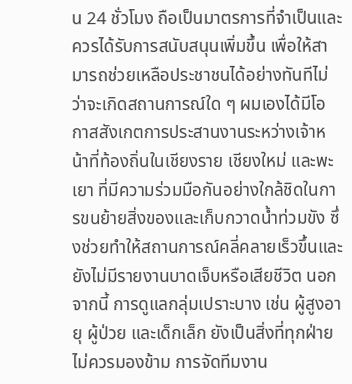น 24 ชั่วโมง ถือเป็นมาตรการที่จำเป็นและควรได้รับการสนับสนุนเพิ่มขึ้น เพื่อให้สามารถช่วยเหลือประชาชนได้อย่างทันทีไม่ว่าจะเกิดสถานการณ์ใด ๆ ผมเองได้มีโอกาสสังเกตการประสานงานระหว่างเจ้าหน้าที่ท้องถิ่นในเชียงราย เชียงใหม่ และพะเยา ที่มีความร่วมมือกันอย่างใกล้ชิดในการขนย้ายสิ่งของและเก็บกวาดน้ำท่วมขัง ซึ่งช่วยทำให้สถานการณ์คลี่คลายเร็วขึ้นและยังไม่มีรายงานบาดเจ็บหรือเสียชีวิต นอกจากนี้ การดูแลกลุ่มเปราะบาง เช่น ผู้สูงอายุ ผู้ป่วย และเด็กเล็ก ยังเป็นสิ่งที่ทุกฝ่ายไม่ควรมองข้าม การจัดทีมงาน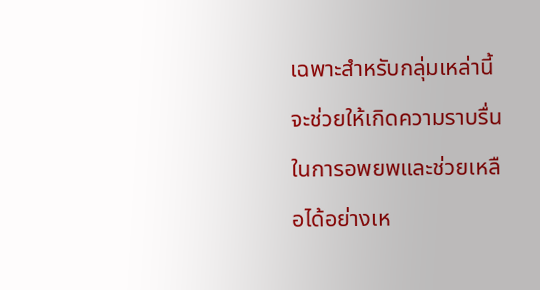เฉพาะสำหรับกลุ่มเหล่านี้จะช่วยให้เกิดความราบรื่นในการอพยพและช่วยเหลือได้อย่างเห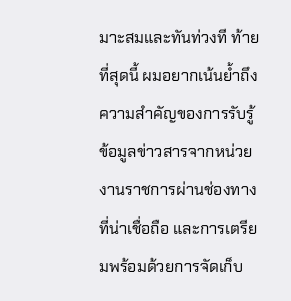มาะสมและทันท่วงที ท้ายที่สุดนี้ ผมอยากเน้นย้ำถึงความสำคัญของการรับรู้ข้อมูลข่าวสารจากหน่วยงานราชการผ่านช่องทางที่น่าเชื่อถือ และการเตรียมพร้อมด้วยการจัดเก็บ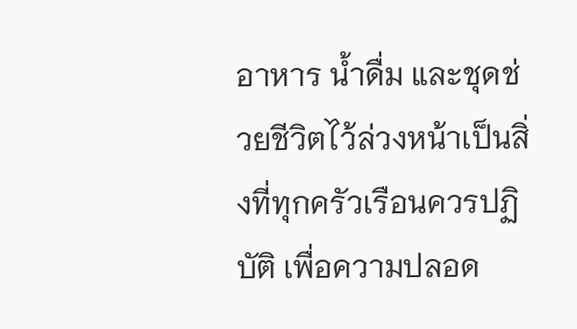อาหาร น้ำดื่ม และชุดช่วยชีวิตไว้ล่วงหน้าเป็นสิ่งที่ทุกครัวเรือนควรปฏิบัติ เพื่อความปลอด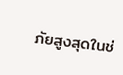ภัยสูงสุดในช่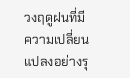วงฤดูฝนที่มีความเปลี่ยนแปลงอย่างรุ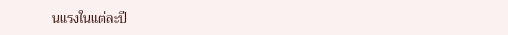นแรงในแต่ละปี